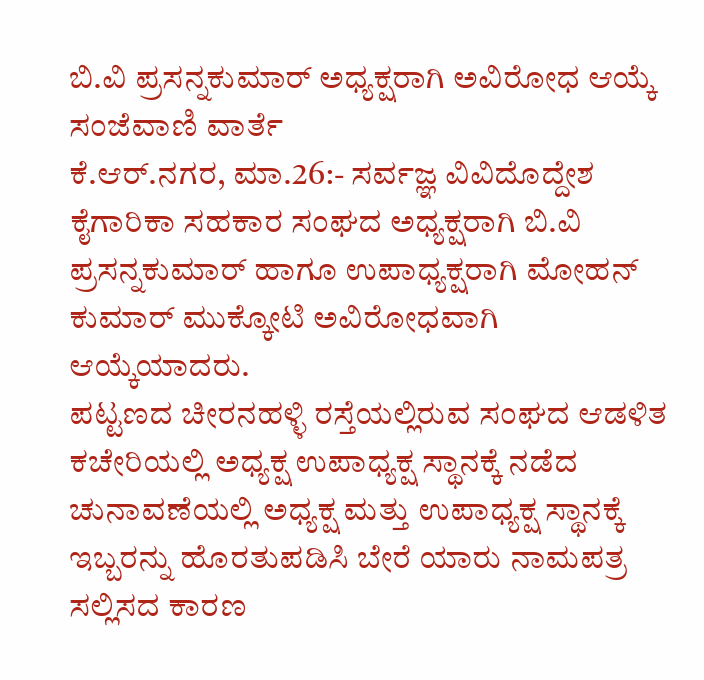ಬಿ.ವಿ ಪ್ರಸನ್ನಕುಮಾರ್ ಅಧ್ಯಕ್ಷರಾಗಿ ಅವಿರೋಧ ಆಯ್ಕೆ
ಸಂಜೆವಾಣಿ ವಾರ್ತೆ
ಕೆ.ಆರ್.ನಗರ, ಮಾ.26:- ಸರ್ವಜ್ಞ ವಿವಿದೊದ್ದೇಶ ಕೈಗಾರಿಕಾ ಸಹಕಾರ ಸಂಘದ ಅಧ್ಯಕ್ಷರಾಗಿ ಬಿ.ವಿ ಪ್ರಸನ್ನಕುಮಾರ್ ಹಾಗೂ ಉಪಾಧ್ಯಕ್ಷರಾಗಿ ಮೋಹನ್ ಕುಮಾರ್ ಮುಕ್ಕೋಟಿ ಅವಿರೋಧವಾಗಿ ಆಯ್ಕೆಯಾದರು.
ಪಟ್ಟಣದ ಚೀರನಹಳ್ಳಿ ರಸ್ತೆಯಲ್ಲಿರುವ ಸಂಘದ ಆಡಳಿತ ಕಚೇರಿಯಲ್ಲಿ ಅಧ್ಯಕ್ಷ ಉಪಾಧ್ಯಕ್ಷ ಸ್ಥಾನಕ್ಕೆ ನಡೆದ ಚುನಾವಣೆಯಲ್ಲಿ ಅಧ್ಯಕ್ಷ ಮತ್ತು ಉಪಾಧ್ಯಕ್ಷ ಸ್ಥಾನಕ್ಕೆ ಇಬ್ಬರನ್ನು ಹೊರತುಪಡಿಸಿ ಬೇರೆ ಯಾರು ನಾಮಪತ್ರ ಸಲ್ಲಿಸದ ಕಾರಣ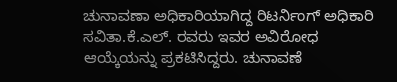ಚುನಾವಣಾ ಅಧಿಕಾರಿಯಾಗಿದ್ದ ರಿಟರ್ನಿಂಗ್ ಅಧಿಕಾರಿ ಸವಿತಾ.ಕೆ.ಎಲ್. ರವರು ಇವರ ಅವಿರೋಧ ಆಯ್ಕೆಯನ್ನು ಪ್ರಕಟಿಸಿದ್ದರು. ಚುನಾವಣೆ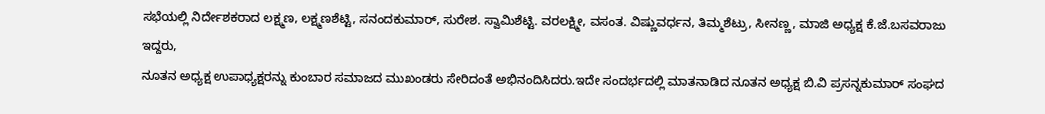ಸಭೆಯಲ್ಲಿ ನಿರ್ದೇಶಕರಾದ ಲಕ್ಷ್ಮಣ, ಲಕ್ಷ್ಮಣಶೆಟ್ಟಿ, ಸನಂದಕುಮಾರ್, ಸುರೇಶ. ಸ್ವಾಮಿಶೆಟ್ಟಿ. ವರಲಕ್ಷ್ಮೀ, ವಸಂತ. ವಿಷ್ಣುವರ್ಧನ, ತಿಮ್ಮಶೆಟ್ರು, ಸೀನಣ್ಣ, ಮಾಜಿ ಅಧ್ಯಕ್ಷ ಕೆ.ಜೆ.ಬಸವರಾಜು ಇದ್ದರು,
ನೂತನ ಅಧ್ಯಕ್ಷ ಉಪಾಧ್ಯಕ್ಷರನ್ನು ಕುಂಬಾರ ಸಮಾಜದ ಮುಖಂಡರು ಸೇರಿದಂತೆ ಅಭಿನಂದಿಸಿದರು.ಇದೇ ಸಂದರ್ಭದಲ್ಲಿ ಮಾತನಾಡಿದ ನೂತನ ಅಧ್ಯಕ್ಷ ಬಿ.ವಿ ಪ್ರಸನ್ನಕುಮಾರ್ ಸಂಘದ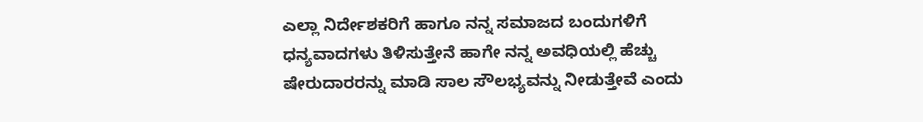ಎಲ್ಲಾ ನಿರ್ದೇಶಕರಿಗೆ ಹಾಗೂ ನನ್ನ ಸಮಾಜದ ಬಂದುಗಳಿಗೆ ಧನ್ಯವಾದಗಳು ತಿಳಿಸುತ್ತೇನೆ ಹಾಗೇ ನನ್ನ ಅವಧಿಯಲ್ಲಿ ಹೆಚ್ಚು ಷೇರುದಾರರನ್ನು ಮಾಡಿ ಸಾಲ ಸೌಲಭ್ಯವನ್ನು ನೀಡುತ್ತೇವೆ ಎಂದು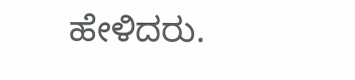ಹೇಳಿದರು.